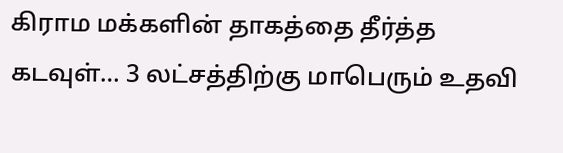கிராம மக்களின் தாகத்தை தீர்த்த கடவுள்… 3 லட்சத்திற்கு மாபெரும் உதவி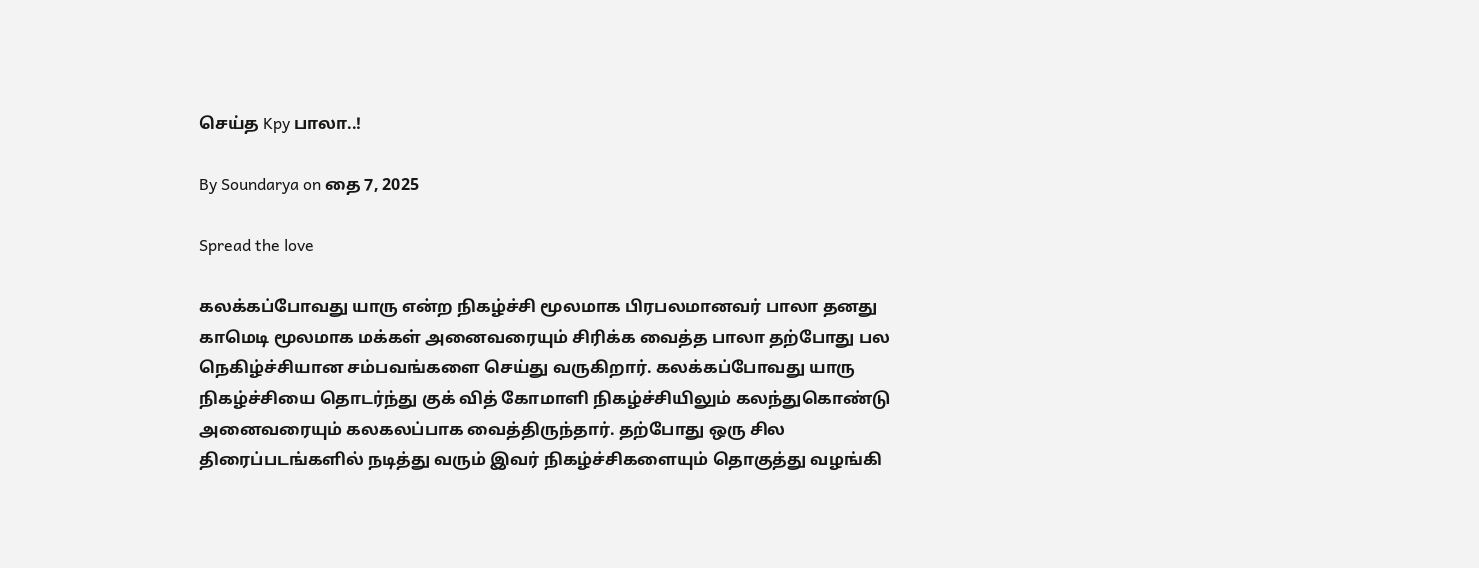செய்த Kpy பாலா..!

By Soundarya on தை 7, 2025

Spread the love

கலக்கப்போவது யாரு என்ற நிகழ்ச்சி மூலமாக பிரபலமானவர் பாலா தனது காமெடி மூலமாக மக்கள் அனைவரையும் சிரிக்க வைத்த பாலா தற்போது பல நெகிழ்ச்சியான சம்பவங்களை செய்து வருகிறார். கலக்கப்போவது யாரு நிகழ்ச்சியை தொடர்ந்து குக் வித் கோமாளி நிகழ்ச்சியிலும் கலந்துகொண்டு அனைவரையும் கலகலப்பாக வைத்திருந்தார். தற்போது ஒரு சில திரைப்படங்களில் நடித்து வரும் இவர் நிகழ்ச்சிகளையும் தொகுத்து வழங்கி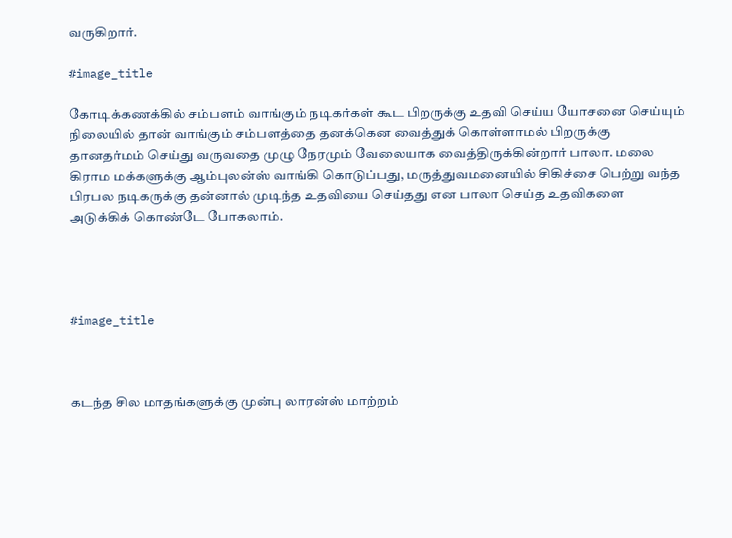வருகிறார்.

#image_title

கோடிக்கணக்கில் சம்பளம் வாங்கும் நடிகர்கள் கூட பிறருக்கு உதவி செய்ய யோசனை செய்யும் நிலையில் தான் வாங்கும் சம்பளத்தை தனக்கென வைத்துக் கொள்ளாமல் பிறருக்கு தானதர்மம் செய்து வருவதை முழு நேரமும் வேலையாக வைத்திருக்கின்றார் பாலா. மலை கிராம மக்களுக்கு ஆம்புலன்ஸ் வாங்கி கொடுப்பது, மருத்துவமனையில் சிகிச்சை பெற்று வந்த பிரபல நடிகருக்கு தன்னால் முடிந்த உதவியை செய்தது என பாலா செய்த உதவிகளை அடுக்கிக் கொண்டே போகலாம்.




#image_title



கடந்த சில மாதங்களுக்கு முன்பு லாரன்ஸ் மாற்றம்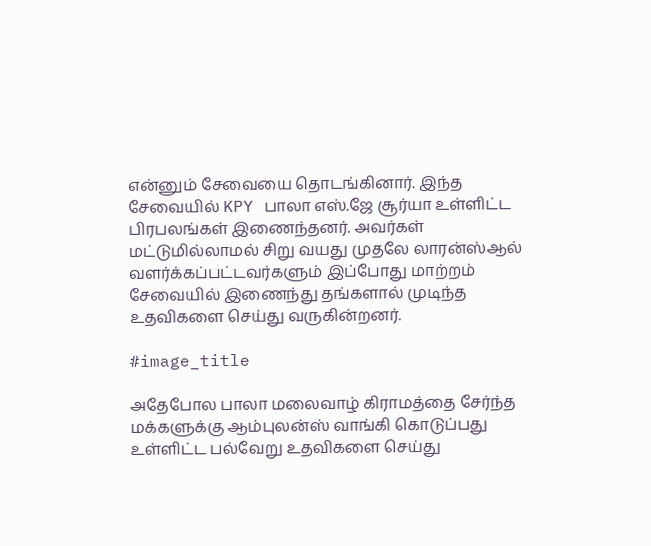என்னும் சேவையை தொடங்கினார். இந்த சேவையில் KPY பாலா எஸ்.ஜே சூர்யா உள்ளிட்ட பிரபலங்கள் இணைந்தனர். அவர்கள் மட்டுமில்லாமல் சிறு வயது முதலே லாரன்ஸ்ஆல் வளர்க்கப்பட்டவர்களும் இப்போது மாற்றம் சேவையில் இணைந்து தங்களால் முடிந்த உதவிகளை செய்து வருகின்றனர்.

#image_title

அதேபோல பாலா மலைவாழ் கிராமத்தை சேர்ந்த மக்களுக்கு ஆம்புலன்ஸ் வாங்கி கொடுப்பது உள்ளிட்ட பல்வேறு உதவிகளை செய்து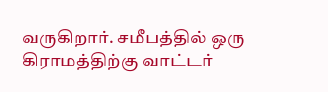வருகிறார். சமீபத்தில் ஒரு கிராமத்திற்கு வாட்டர்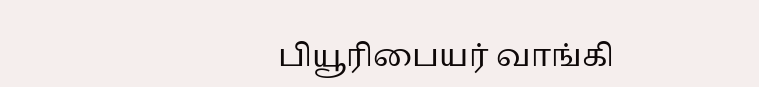பியூரிபையர் வாங்கி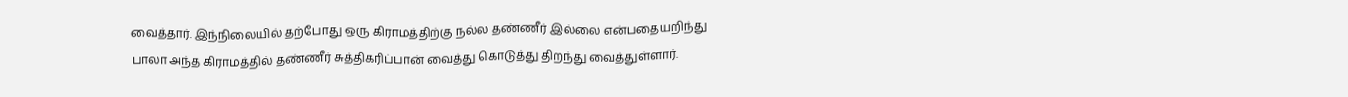வைத்தார். இந்நிலையில் தற்போது ஒரு கிராமத்திற்கு நல்ல தண்ணீர் இல்லை என்பதையறிந்து பாலா அந்த கிராமத்தில் தண்ணீர் சுத்திகரிப்பான் வைத்து கொடுத்து திறந்து வைத்துள்ளார்.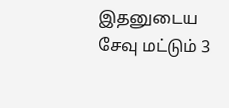இதனுடைய சேவு மட்டும் 3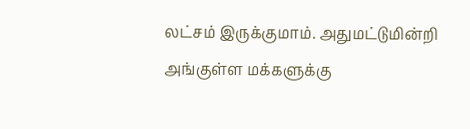லட்சம் இருக்குமாம். அதுமட்டுமின்றி அங்குள்ள மக்களுக்கு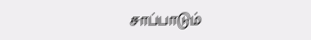சாப்பாடும்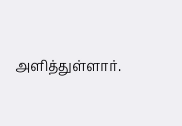அளித்துள்ளார்.